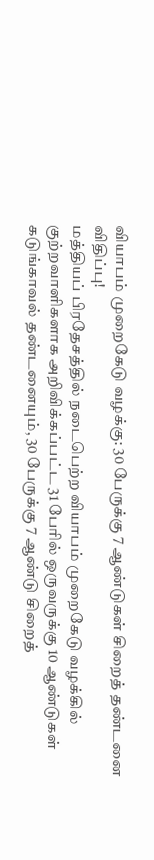வியாபம் முறைகேடு வழக்கு: 30 பேருக்கு 7 ஆண்டுகள் சிறைத் தண்டனை விதிப்பு!
மத்தியப் பிரதேசத்தில் நடைபெற்ற வியாபம் முறைகேடு வழக்கில் குற்றவாளிகளாக அறிவிக்கப்பட்ட 31 பேரில் ஒருவருக்கு 10 ஆண்டுகள் கடுங்காவல் தண்டனையும், 30 பேருக்கு 7 ஆண்டு சிறைத்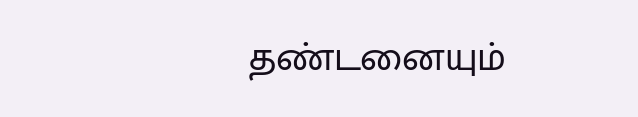தண்டனையும்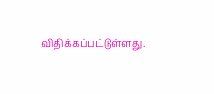விதிக்கப்பட்டுள்ளது.